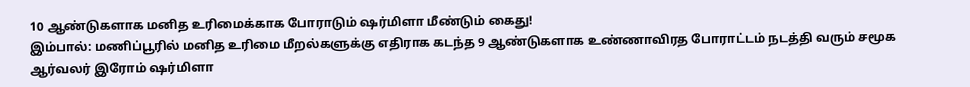10 ஆண்டுகளாக மனித உரிமைக்காக போராடும் ஷர்மிளா மீண்டும் கைது!
இம்பால்: மணிப்பூரில் மனித உரிமை மீறல்களுக்கு எதிராக கடந்த 9 ஆண்டுகளாக உண்ணாவிரத போராட்டம் நடத்தி வரும் சமூக ஆர்வலர் இரோம் ஷர்மிளா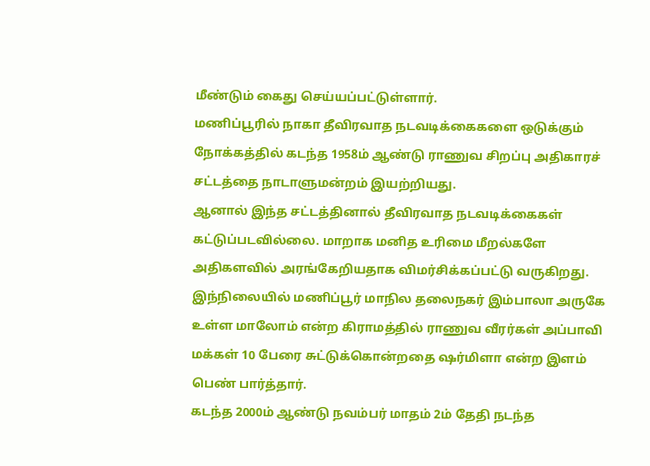மீண்டும் கைது செய்யப்பட்டுள்ளார்.
மணிப்பூரில் நாகா தீவிரவாத நடவடிக்கைகளை ஒடுக்கும் நோக்கத்தில் கடந்த 1958ம் ஆண்டு ராணுவ சிறப்பு அதிகாரச் சட்டத்தை நாடாளுமன்றம் இயற்றியது.
ஆனால் இந்த சட்டத்தினால் தீவிரவாத நடவடிக்கைகள் கட்டுப்படவில்லை. மாறாக மனித உரிமை மீறல்களே அதிகளவில் அரங்கேறியதாக விமர்சிக்கப்பட்டு வருகிறது.
இந்நிலையில் மணிப்பூர் மாநில தலைநகர் இம்பாலா அருகே உள்ள மாலோம் என்ற கிராமத்தில் ராணுவ வீரர்கள் அப்பாவி மக்கள் 10 பேரை சுட்டுக்கொன்றதை ஷர்மிளா என்ற இளம் பெண் பார்த்தார்.
கடந்த 2000ம் ஆண்டு நவம்பர் மாதம் 2ம் தேதி நடந்த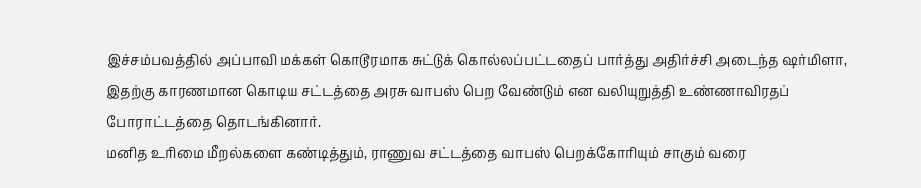இச்சம்பவத்தில் அப்பாவி மக்கள் கொடூரமாக சுட்டுக் கொல்லப்பட்டதைப் பார்த்து அதிர்ச்சி அடைந்த ஷர்மிளா, இதற்கு காரணமான கொடிய சட்டத்தை அரசு வாபஸ் பெற வேண்டும் என வலியுறுத்தி உண்ணாவிரதப் போராட்டத்தை தொடங்கினார்.
மனித உரிமை மீறல்களை கண்டித்தும், ராணுவ சட்டத்தை வாபஸ் பெறக்கோரியும் சாகும் வரை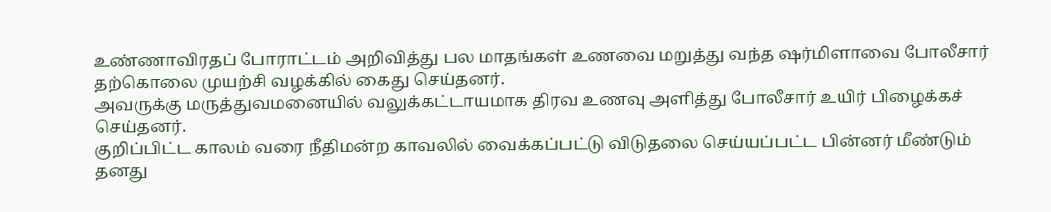உண்ணாவிரதப் போராட்டம் அறிவித்து பல மாதங்கள் உணவை மறுத்து வந்த ஷர்மிளாவை போலீசார் தற்கொலை முயற்சி வழக்கில் கைது செய்தனர்.
அவருக்கு மருத்துவமனையில் வலுக்கட்டாயமாக திரவ உணவு அளித்து போலீசார் உயிர் பிழைக்கச் செய்தனர்.
குறிப்பிட்ட காலம் வரை நீதிமன்ற காவலில் வைக்கப்பட்டு விடுதலை செய்யப்பட்ட பின்னர் மீண்டும் தனது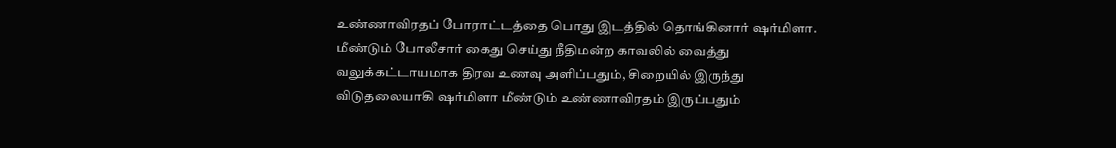உண்ணாவிரதப் போராட்டத்தை பொது இடத்தில் தொங்கினார் ஷர்மிளா.
மீண்டும் போலீசார் கைது செய்து நீதிமன்ற காவலில் வைத்து வலுக்கட்டாயமாக திரவ உணவு அளிப்பதும், சிறையில் இருந்து விடுதலையாகி ஷர்மிளா மீண்டும் உண்ணாவிரதம் இருப்பதும்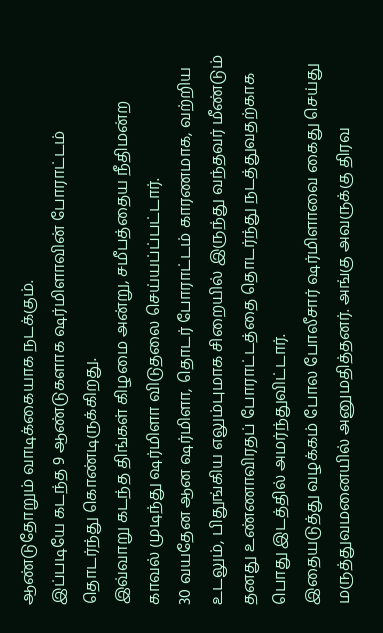ஆண்டுதோறும் வாடிக்கையாக நடக்கும்.
இப்படியே கடந்த 9 ஆண்டுகளாக ஷர்மிளாவின் போராட்டம் தொடர்ந்து கொண்டிருக்கிறது.
இவ்வாறு கடந்த திங்கள் கிழமை அன்று, சமீபத்தைய நீதிமன்ற காவல் முடிந்து ஷர்மிளா விடுதலை செய்யப்ப்பட்டார்.
30 வயதேன ஆன ஷர்மிளா, தொடர் போராட்டம் காரணமாக, வற்றிய உடலும், பிதுங்கிய எலும்புமாக சிறையில் இருந்து வந்தவர் மீண்டும் தனது உண்ணாவிரதப் போராட்டத்தை தொடர்ந்து நடத்துவதற்காக பொது இடத்தில் அமர்ந்துவிட்டார்.
இதையடுத்து வழக்கம் போல போலீசார் ஷர்மிளாவை கைது செய்து மருத்துவமனையில் அனுமதித்தனர். அங்கு அவருக்கு திரவ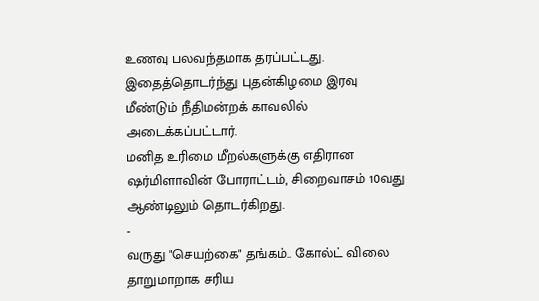உணவு பலவந்தமாக தரப்பட்டது.
இதைத்தொடர்ந்து புதன்கிழமை இரவு மீண்டும் நீதிமன்றக் காவலில் அடைக்கப்பட்டார்.
மனித உரிமை மீறல்களுக்கு எதிரான ஷர்மிளாவின் போராட்டம், சிறைவாசம் 10வது ஆண்டிலும் தொடர்கிறது.
-
வருது "செயற்கை" தங்கம்.. கோல்ட் விலை தாறுமாறாக சரிய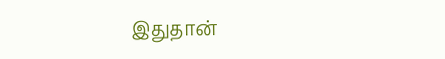இதுதான்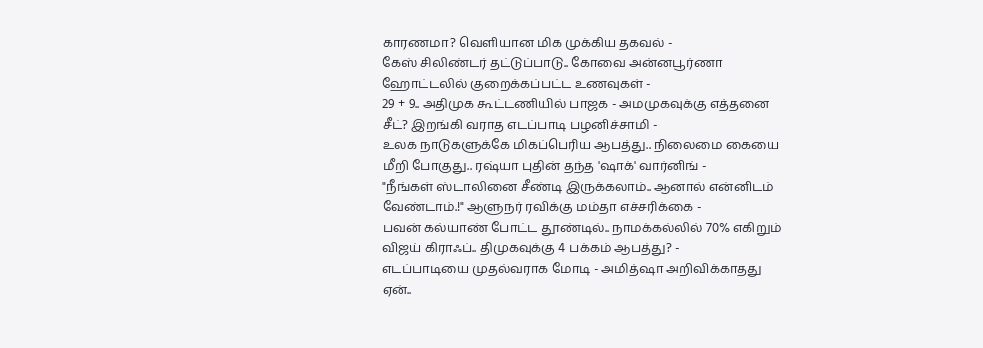காரணமா? வெளியான மிக முக்கிய தகவல் -
கேஸ் சிலிண்டர் தட்டுப்பாடு.. கோவை அன்னபூர்ணா ஹோட்டலில் குறைக்கப்பட்ட உணவுகள் -
29 + 9.. அதிமுக கூட்டணியில் பாஜக - அமமுகவுக்கு எத்தனை சீட்? இறங்கி வராத எடப்பாடி பழனிச்சாமி -
உலக நாடுகளுக்கே மிகப்பெரிய ஆபத்து.. நிலைமை கையை மீறி போகுது.. ரஷ்யா புதின் தந்த 'ஷாக்' வார்னிங் -
"நீங்கள் ஸ்டாலினை சீண்டி இருக்கலாம்.. ஆனால் என்னிடம் வேண்டாம்.!" ஆளுநர் ரவிக்கு மம்தா எச்சரிக்கை -
பவன் கல்யாண் போட்ட தூண்டில்.. நாமக்கல்லில் 70% எகிறும் விஜய் கிராஃப்.. திமுகவுக்கு 4 பக்கம் ஆபத்து? -
எடப்பாடியை முதல்வராக மோடி - அமித்ஷா அறிவிக்காதது ஏன்..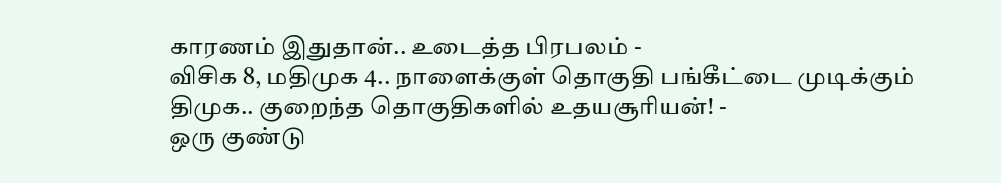காரணம் இதுதான்.. உடைத்த பிரபலம் -
விசிக 8, மதிமுக 4.. நாளைக்குள் தொகுதி பங்கீட்டை முடிக்கும் திமுக.. குறைந்த தொகுதிகளில் உதயசூரியன்! -
ஒரு குண்டு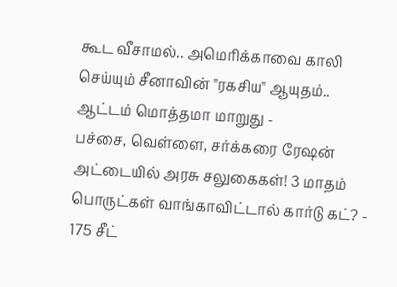கூட வீசாமல்.. அமெரிக்காவை காலி செய்யும் சீனாவின் "ரகசிய" ஆயுதம்.. ஆட்டம் மொத்தமா மாறுது -
பச்சை, வெள்ளை, சர்க்கரை ரேஷன் அட்டையில் அரசு சலுகைகள்! 3 மாதம் பொருட்கள் வாங்காவிட்டால் கார்டு கட்? -
175 சீட்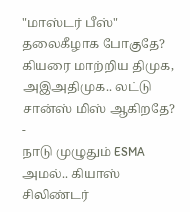"மாஸ்டர் பீஸ்" தலைகீழாக போகுதே? கியரை மாற்றிய திமுக, அஇஅதிமுக.. லட்டு சான்ஸ் மிஸ் ஆகிறதே? -
நாடு முழுதும் ESMA அமல்.. கியாஸ் சிலிண்டர்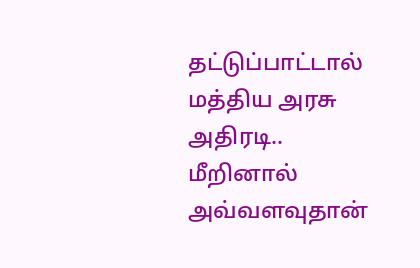தட்டுப்பாட்டால் மத்திய அரசு அதிரடி.. மீறினால் அவ்வளவுதான்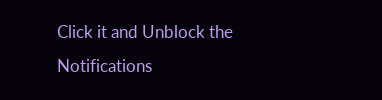Click it and Unblock the Notifications